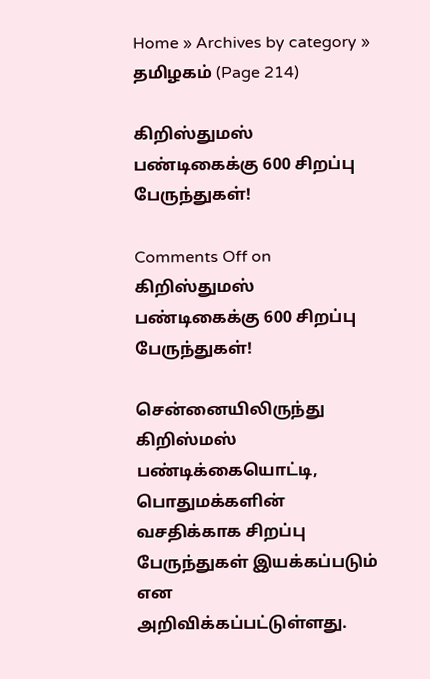Home » Archives by category » தமிழகம் (Page 214)

கிறிஸ்துமஸ் பண்டிகைக்கு 600 சிறப்பு பேருந்துகள்!

Comments Off on கிறிஸ்துமஸ் பண்டிகைக்கு 600 சிறப்பு பேருந்துகள்!

சென்னையிலிருந்து கிறிஸ்மஸ் பண்டிக்கையொட்டி, பொதுமக்களின் வசதிக்காக சிறப்பு பேருந்துகள் இயக்கப்படும் என அறிவிக்கப்பட்டுள்ளது.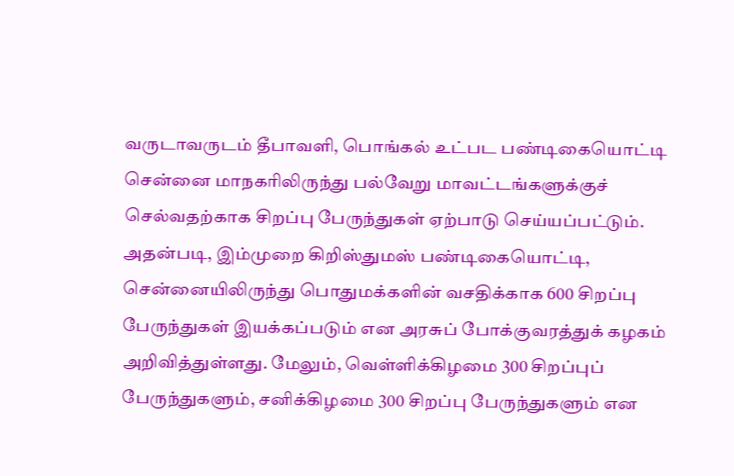வருடாவருடம் தீபாவளி, பொங்கல் உட்பட பண்டிகையொட்டி சென்னை மாநகரிலிருந்து பல்வேறு மாவட்டங்களுக்குச் செல்வதற்காக சிறப்பு பேருந்துகள் ஏற்பாடு செய்யப்பட்டும். அதன்படி, இம்முறை கிறிஸ்துமஸ் பண்டிகையொட்டி, சென்னையிலிருந்து பொதுமக்களின் வசதிக்காக 600 சிறப்பு பேருந்துகள் இயக்கப்படும் என அரசுப் போக்குவரத்துக் கழகம் அறிவித்துள்ளது. மேலும், வெள்ளிக்கிழமை 300 சிறப்புப் பேருந்துகளும், சனிக்கிழமை 300 சிறப்பு பேருந்துகளும் என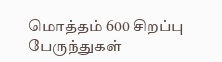மொத்தம் 600 சிறப்பு பேருந்துகள்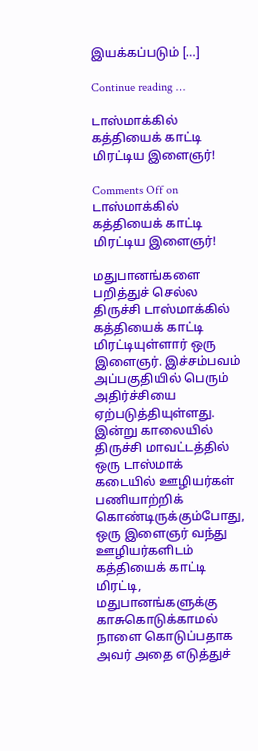இயக்கப்படும் […]

Continue reading …

டாஸ்மாக்கில் கத்தியைக் காட்டி மிரட்டிய இளைஞர்!

Comments Off on டாஸ்மாக்கில் கத்தியைக் காட்டி மிரட்டிய இளைஞர்!

மதுபானங்களை பறித்துச் செல்ல திருச்சி டாஸ்மாக்கில் கத்தியைக் காட்டி மிரட்டியுள்ளார் ஒரு இளைஞர். இச்சம்பவம் அப்பகுதியில் பெரும் அதிர்ச்சியை ஏற்படுத்தியுள்ளது. இன்று காலையில் திருச்சி மாவட்டத்தில் ஒரு டாஸ்மாக் கடையில் ஊழியர்கள் பணியாற்றிக் கொண்டிருக்கும்போது, ஒரு இளைஞர் வந்து ஊழியர்களிடம் கத்தியைக் காட்டி மிரட்டி, மதுபானங்களுக்கு காசுகொடுக்காமல் நாளை கொடுப்பதாக அவர் அதை எடுத்துச்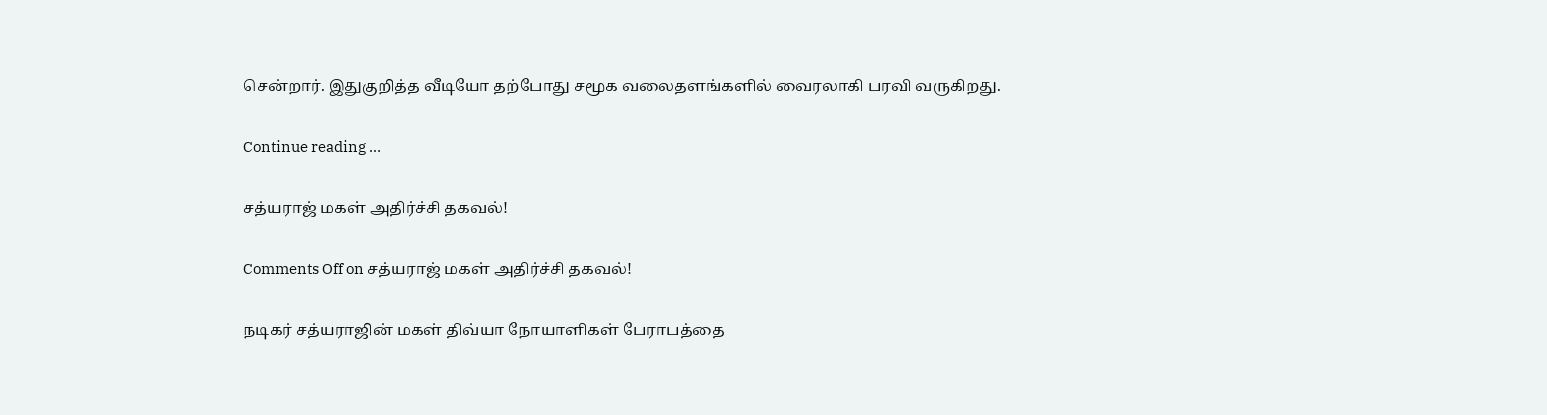சென்றார். இதுகுறித்த வீடியோ தற்போது சமூக வலைதளங்களில் வைரலாகி பரவி வருகிறது.

Continue reading …

சத்யராஜ் மகள் அதிர்ச்சி தகவல்!

Comments Off on சத்யராஜ் மகள் அதிர்ச்சி தகவல்!

நடிகர் சத்யராஜின் மகள் திவ்யா நோயாளிகள் பேராபத்தை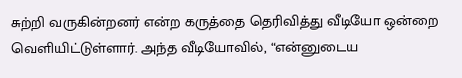சுற்றி வருகின்றனர் என்ற கருத்தை தெரிவித்து வீடியோ ஒன்றை வெளியிட்டுள்ளார். அந்த வீடியோவில், “என்னுடைய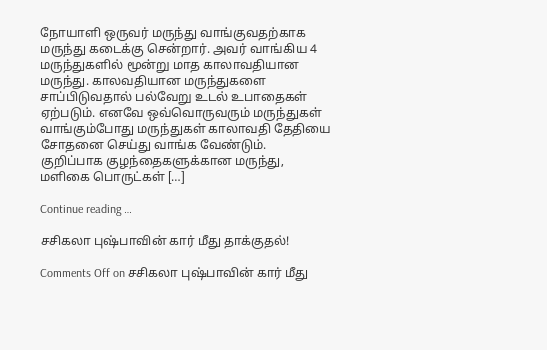நோயாளி ஒருவர் மருந்து வாங்குவதற்காக மருந்து கடைக்கு சென்றார். அவர் வாங்கிய 4 மருந்துகளில் மூன்று மாத காலாவதியான மருந்து. காலவதியான மருந்துகளை சாப்பிடுவதால் பல்வேறு உடல் உபாதைகள் ஏற்படும். எனவே ஒவ்வொருவரும் மருந்துகள் வாங்கும்போது மருந்துகள் காலாவதி தேதியை சோதனை செய்து வாங்க வேண்டும். குறிப்பாக குழந்தைகளுக்கான மருந்து, மளிகை பொருட்கள் […]

Continue reading …

சசிகலா புஷ்பாவின் கார் மீது தாக்குதல்!

Comments Off on சசிகலா புஷ்பாவின் கார் மீது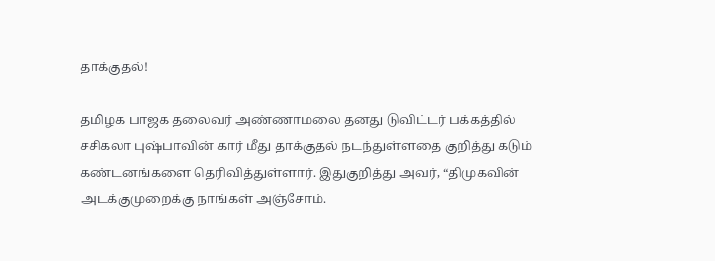தாக்குதல்!

தமிழக பாஜக தலைவர் அண்ணாமலை தனது டுவிட்டர் பக்கத்தில் சசிகலா புஷ்பாவின் கார் மீது தாக்குதல் நடந்துள்ளதை குறித்து கடும் கண்டனங்களை தெரிவித்துள்ளார். இதுகுறித்து அவர், “திமுகவின் அடக்குமுறைக்கு நாங்கள் அஞ்சோம்.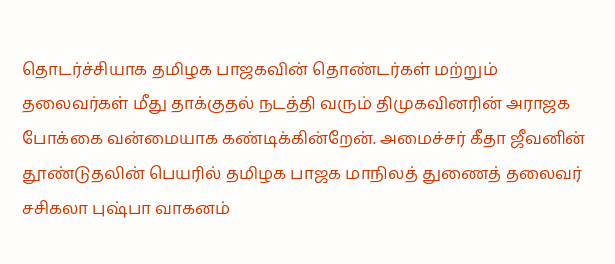தொடர்ச்சியாக தமிழக பாஜகவின் தொண்டர்கள் மற்றும் தலைவர்கள் மீது தாக்குதல் நடத்தி வரும் திமுகவினரின் அராஜக போக்கை வன்மையாக கண்டிக்கின்றேன். அமைச்சர் கீதா ஜீவனின் தூண்டுதலின் பெயரில் தமிழக பாஜக மாநிலத் துணைத் தலைவர் சசிகலா புஷ்பா வாகனம்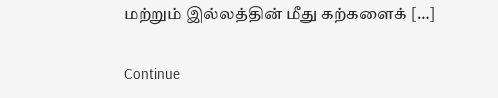மற்றும் இல்லத்தின் மீது கற்களைக் […]

Continue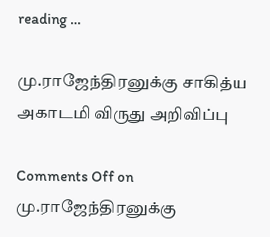reading …

மு.ராஜேந்திரனுக்கு சாகித்ய அகாடமி விருது அறிவிப்பு

Comments Off on மு.ராஜேந்திரனுக்கு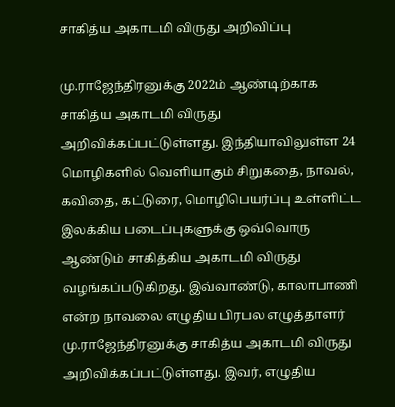சாகித்ய அகாடமி விருது அறிவிப்பு

மு.ராஜேந்திரனுக்கு 2022ம் ஆண்டிற்காக சாகித்ய அகாடமி விருது அறிவிக்கப்பட்டுள்ளது. இந்தியாவிலுள்ள 24 மொழிகளில் வெளியாகும் சிறுகதை, நாவல், கவிதை, கட்டுரை, மொழிபெயர்ப்பு உள்ளிட்ட இலக்கிய படைப்புகளுக்கு ஒவ்வொரு ஆண்டும் சாகித்கிய அகாடமி விருது வழங்கப்படுகிறது. இவ்வாண்டு, காலாபாணி என்ற நாவலை எழுதிய பிரபல எழுத்தாளர் மு.ராஜேந்திரனுக்கு சாகித்ய அகாடமி விருது அறிவிக்கப்பட்டுள்ளது. இவர், எழுதிய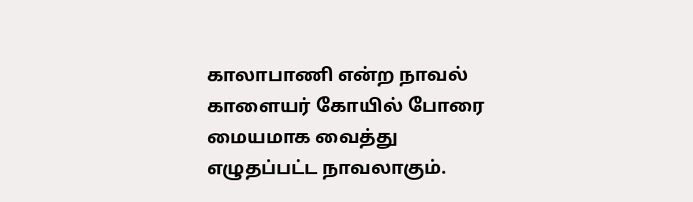காலாபாணி என்ற நாவல் காளையர் கோயில் போரை மையமாக வைத்து எழுதப்பட்ட நாவலாகும்.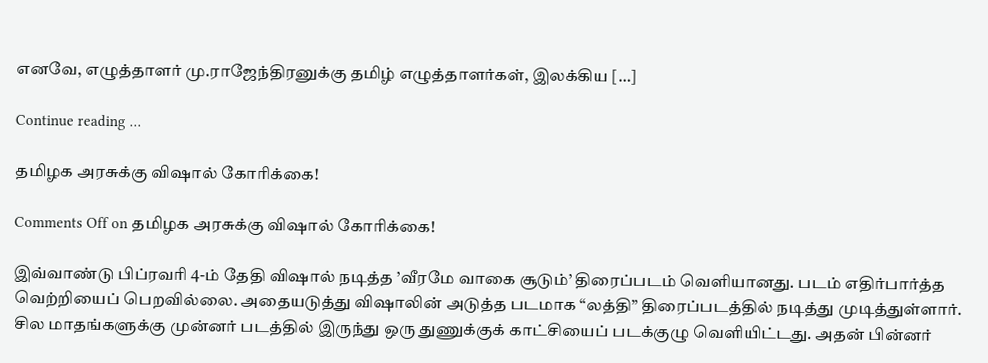எனவே, எழுத்தாளர் மு.ராஜேந்திரனுக்கு தமிழ் எழுத்தாளர்கள், இலக்கிய […]

Continue reading …

தமிழக அரசுக்கு விஷால் கோரிக்கை!

Comments Off on தமிழக அரசுக்கு விஷால் கோரிக்கை!

இவ்வாண்டு பிப்ரவரி 4-ம் தேதி விஷால் நடித்த ’வீரமே வாகை சூடும்’ திரைப்படம் வெளியானது. படம் எதிர்பார்த்த வெற்றியைப் பெறவில்லை. அதையடுத்து விஷாலின் அடுத்த படமாக “லத்தி” திரைப்படத்தில் நடித்து முடித்துள்ளார். சில மாதங்களுக்கு முன்னர் படத்தில் இருந்து ஒரு துணுக்குக் காட்சியைப் படக்குழு வெளியிட்டது. அதன் பின்னர்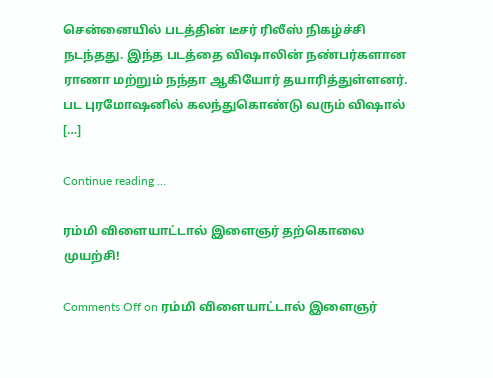சென்னையில் படத்தின் டீசர் ரிலீஸ் நிகழ்ச்சி நடந்தது. இந்த படத்தை விஷாலின் நண்பர்களான ராணா மற்றும் நந்தா ஆகியோர் தயாரித்துள்ளனர். பட புரமோஷனில் கலந்துகொண்டு வரும் விஷால் […]

Continue reading …

ரம்மி விளையாட்டால் இளைஞர் தற்கொலை முயற்சி!

Comments Off on ரம்மி விளையாட்டால் இளைஞர்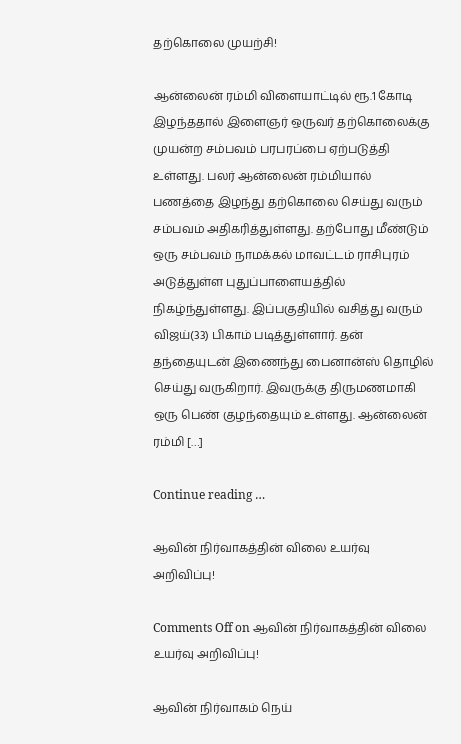தற்கொலை முயற்சி!

ஆன்லைன் ரம்மி விளையாட்டில் ரூ.1 கோடி இழந்ததால் இளைஞர் ஒருவர் தற்கொலைக்கு முயன்ற சம்பவம் பரபரப்பை ஏற்படுத்தி உள்ளது. பலர் ஆன்லைன் ரம்மியால் பணத்தை இழந்து தற்கொலை செய்து வரும் சம்பவம் அதிகரித்துள்ளது. தற்போது மீண்டும் ஒரு சம்பவம் நாமக்கல் மாவட்டம் ராசிபுரம் அடுத்துள்ள புதுப்பாளையத்தில் நிகழ்ந்துள்ளது. இப்பகுதியில் வசித்து வரும் விஜய்(33) பிகாம் படித்துள்ளார். தன் தந்தையுடன் இணைந்து பைனான்ஸ் தொழில் செய்து வருகிறார். இவருக்கு திருமணமாகி ஒரு பெண் குழந்தையும் உள்ளது. ஆன்லைன் ரம்மி […]

Continue reading …

ஆவின் நிர்வாகத்தின் விலை உயர்வு அறிவிப்பு!

Comments Off on ஆவின் நிர்வாகத்தின் விலை உயர்வு அறிவிப்பு!

ஆவின் நிர்வாகம் நெய்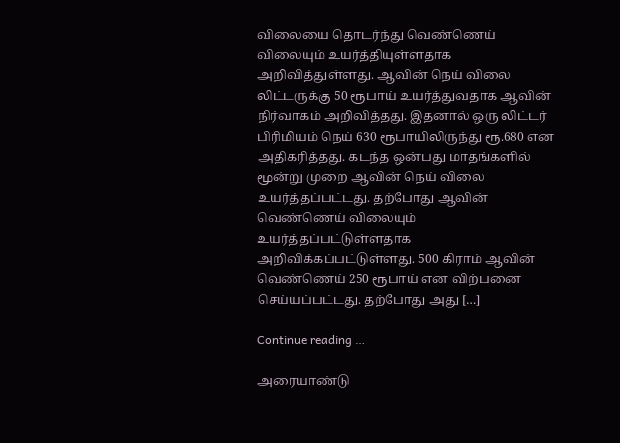விலையை தொடர்ந்து வெண்ணெய் விலையும் உயர்த்தியுள்ளதாக அறிவித்துள்ளது. ஆவின் நெய் விலை லிட்டருக்கு 50 ரூபாய் உயர்த்துவதாக ஆவின் நிர்வாகம் அறிவித்தது. இதனால் ஒரு லிட்டர் பிரிமியம் நெய் 630 ரூபாயிலிருந்து ரூ.680 என அதிகரித்தது. கடந்த ஒன்பது மாதங்களில் மூன்று முறை ஆவின் நெய் விலை உயர்த்தப்பட்டது. தற்போது ஆவின் வெண்ணெய் விலையும் உயர்த்தப்பட்டுள்ளதாக அறிவிக்கப்பட்டுள்ளது. 500 கிராம் ஆவின் வெண்ணெய் 250 ரூபாய் என விற்பனை செய்யப்பட்டது. தற்போது அது […]

Continue reading …

அரையாண்டு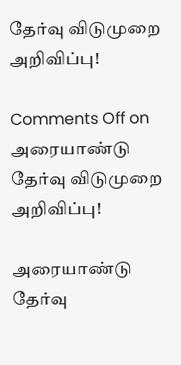தேர்வு விடுமுறை அறிவிப்பு!

Comments Off on அரையாண்டு தேர்வு விடுமுறை அறிவிப்பு!

அரையாண்டு தேர்வு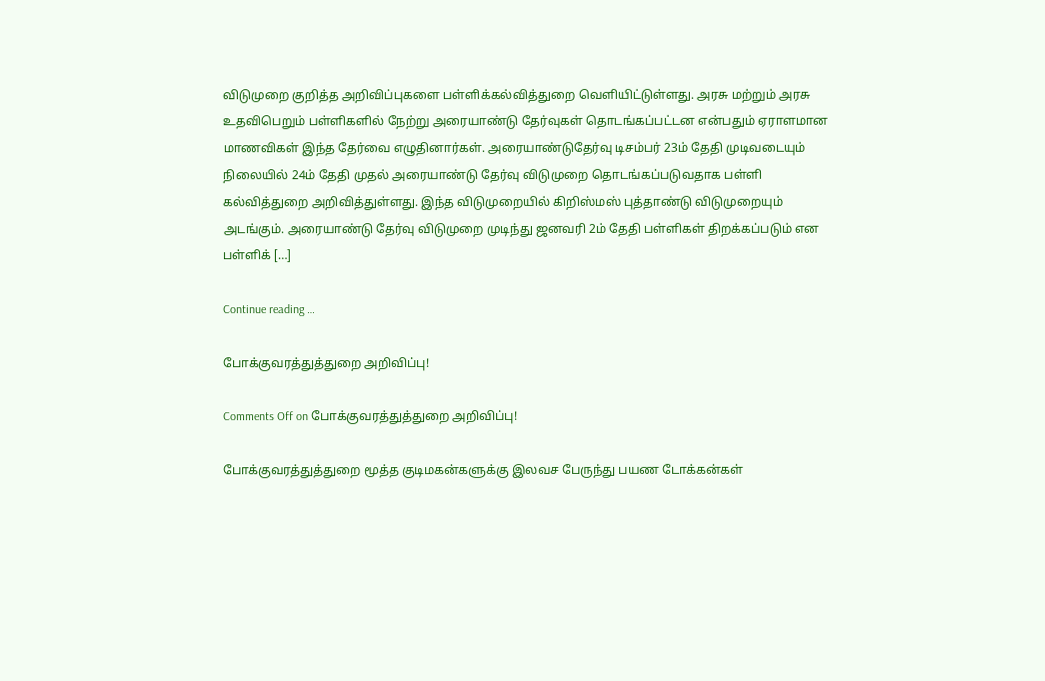விடுமுறை குறித்த அறிவிப்புகளை பள்ளிக்கல்வித்துறை வெளியிட்டுள்ளது. அரசு மற்றும் அரசு உதவிபெறும் பள்ளிகளில் நேற்று அரையாண்டு தேர்வுகள் தொடங்கப்பட்டன என்பதும் ஏராளமான மாணவிகள் இந்த தேர்வை எழுதினார்கள். அரையாண்டுதேர்வு டிசம்பர் 23ம் தேதி முடிவடையும் நிலையில் 24ம் தேதி முதல் அரையாண்டு தேர்வு விடுமுறை தொடங்கப்படுவதாக பள்ளி கல்வித்துறை அறிவித்துள்ளது. இந்த விடுமுறையில் கிறிஸ்மஸ் புத்தாண்டு விடுமுறையும் அடங்கும். அரையாண்டு தேர்வு விடுமுறை முடிந்து ஜனவரி 2ம் தேதி பள்ளிகள் திறக்கப்படும் என பள்ளிக் […]

Continue reading …

போக்குவரத்துத்துறை அறிவிப்பு!

Comments Off on போக்குவரத்துத்துறை அறிவிப்பு!

போக்குவரத்துத்துறை மூத்த குடிமகன்களுக்கு இலவச பேருந்து பயண டோக்கன்கள்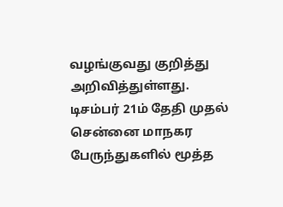வழங்குவது குறித்து அறிவித்துள்ளது. டிசம்பர் 21ம் தேதி முதல் சென்னை மாநகர பேருந்துகளில் மூத்த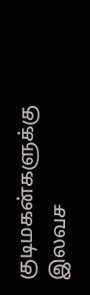குடிமகன்களுக்கு இலவச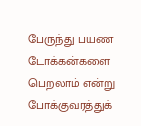பேருந்து பயண டோக்கன்களை பெறலாம் என்று போக்குவரத்துக்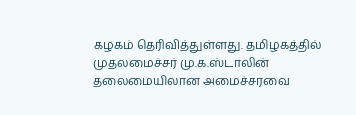கழகம் தெரிவித்துள்ளது. தமிழகத்தில் முதலமைச்சர் மு.க.ஸ்டாலின் தலைமையிலான அமைச்சரவை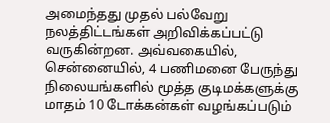அமைந்தது முதல் பல்வேறு நலத்திட்டங்கள் அறிவிக்கப்பட்டு வருகின்றன. அவ்வகையில், சென்னையில், 4 பணிமனை பேருந்து நிலையங்களில் மூத்த குடிமக்களுக்கு மாதம் 10 டோக்கன்கள் வழங்கப்படும்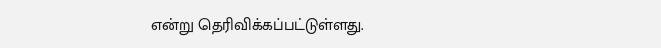என்று தெரிவிக்கப்பட்டுள்ளது.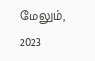மேலும், 2023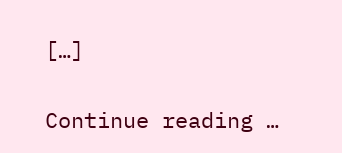[…]

Continue reading …